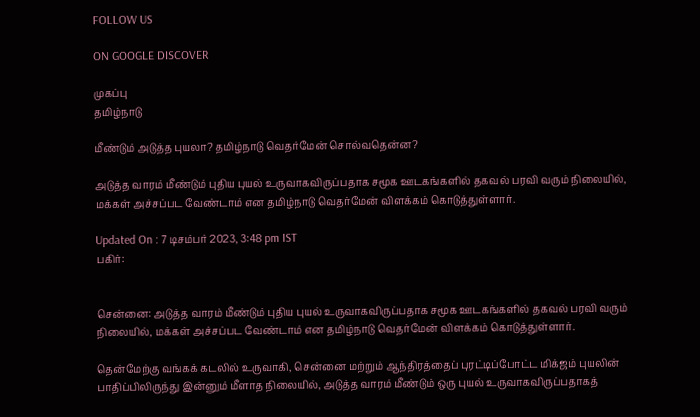FOLLOW US

ON GOOGLE DISCOVER

முகப்பு
தமிழ்நாடு

மீண்டும் அடுத்த புயலா? தமிழ்நாடு வெதர்மேன் சொல்வதென்ன?

அடுத்த வாரம் மீண்டும் புதிய புயல் உருவாகவிருப்பதாக சமூக ஊடகங்களில் தகவல் பரவி வரும் நிலையில், மக்கள் அச்சப்பட வேண்டாம் என தமிழ்நாடு வெதர்மேன் விளக்கம் கொடுத்துள்ளார்.

Updated On : 7 டிசம்பர் 2023, 3:48 pm IST
பகிர்:


சென்னை: அடுத்த வாரம் மீண்டும் புதிய புயல் உருவாகவிருப்பதாக சமூக ஊடகங்களில் தகவல் பரவி வரும் நிலையில், மக்கள் அச்சப்பட வேண்டாம் என தமிழ்நாடு வெதர்மேன் விளக்கம் கொடுத்துள்ளார்.

தென்மேற்கு வங்கக் கடலில் உருவாகி, சென்னை மற்றும் ஆந்திரத்தைப் புரட்டிப்போட்ட மிக்ஜம் புயலின் பாதிப்பிலிருந்து இன்னும் மீளாத நிலையில், அடுத்த வாரம் மீண்டும் ஒரு புயல் உருவாகவிருப்பதாகத்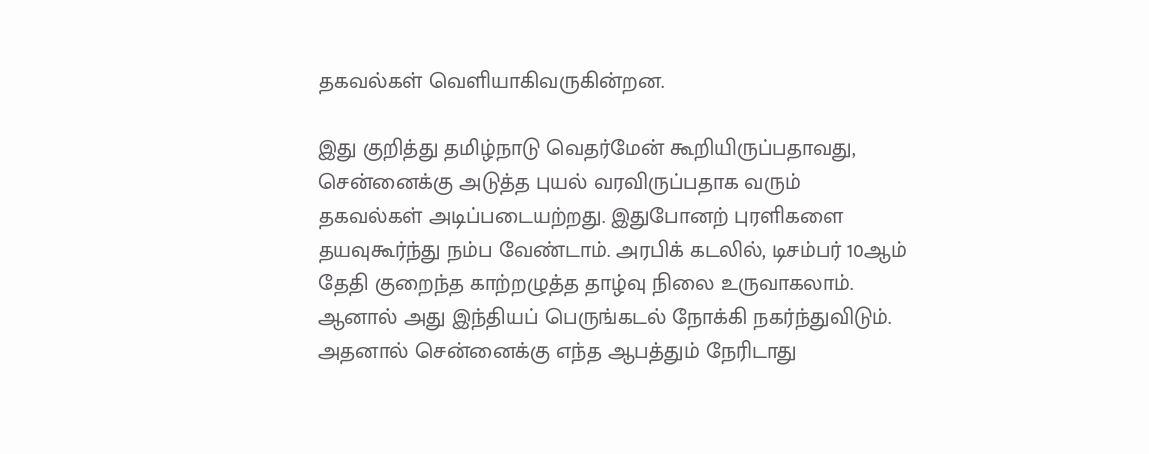தகவல்கள் வெளியாகிவருகின்றன.

இது குறித்து தமிழ்நாடு வெதர்மேன் கூறியிருப்பதாவது, சென்னைக்கு அடுத்த புயல் வரவிருப்பதாக வரும் தகவல்கள் அடிப்படையற்றது. இதுபோனற் புரளிகளை தயவுகூர்ந்து நம்ப வேண்டாம். அரபிக் கடலில், டிசம்பர் 10ஆம் தேதி குறைந்த காற்றழுத்த தாழ்வு நிலை உருவாகலாம். ஆனால் அது இந்தியப் பெருங்கடல் நோக்கி நகர்ந்துவிடும். அதனால் சென்னைக்கு எந்த ஆபத்தும் நேரிடாது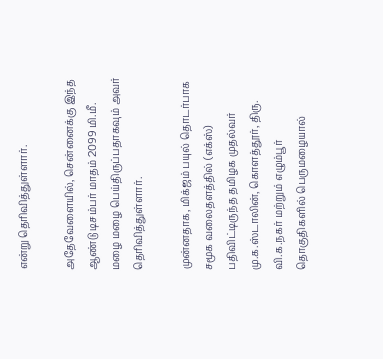என்று தெரிவித்துள்ளார்.

அதேவேளையில், சென்னைக்கு இந்த ஆண்டு டிசம்பர் மாதம் 2099 மி.மீ. மழை மழை பெய்திருப்பதாகவும் அவர் தெரிவித்துள்ளார்.

முன்னதாக, மிக்ஜம் பயுல் தொடர்பாக சமூக வலைதளத்தில் (எக்ஸ்) பதிவிட்டிருந்த தமிழக முதல்வர் மு.க.ஸ்டாலின், கொளத்தூர், திரு. வி.க.நகர் மற்றும் எழும்பூர் தொகுதிகளில் பெருமழையால்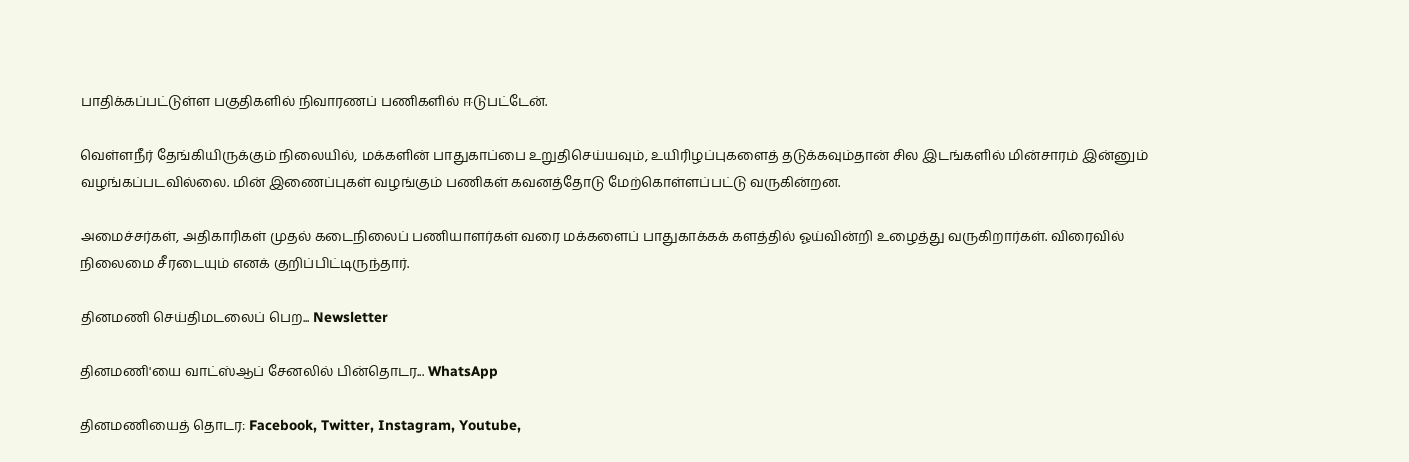பாதிக்கப்பட்டுள்ள பகுதிகளில் நிவாரணப் பணிகளில் ஈடுபட்டேன்.

வெள்ளநீர் தேங்கியிருக்கும் நிலையில், மக்களின் பாதுகாப்பை உறுதிசெய்யவும், உயிரிழப்புகளைத் தடுக்கவும்தான் சில இடங்களில் மின்சாரம் இன்னும் வழங்கப்படவில்லை. மின் இணைப்புகள் வழங்கும் பணிகள் கவனத்தோடு மேற்கொள்ளப்பட்டு வருகின்றன.

அமைச்சர்கள், அதிகாரிகள் முதல் கடைநிலைப் பணியாளர்கள் வரை மக்களைப் பாதுகாக்கக் களத்தில் ஓய்வின்றி உழைத்து வருகிறார்கள். விரைவில் நிலைமை சீரடையும் எனக் குறிப்பிட்டிருந்தார்.

தினமணி செய்திமடலைப் பெற... Newsletter

தினமணி'யை வாட்ஸ்ஆப் சேனலில் பின்தொடர... WhatsApp

தினமணியைத் தொடர: Facebook, Twitter, Instagram, Youtube,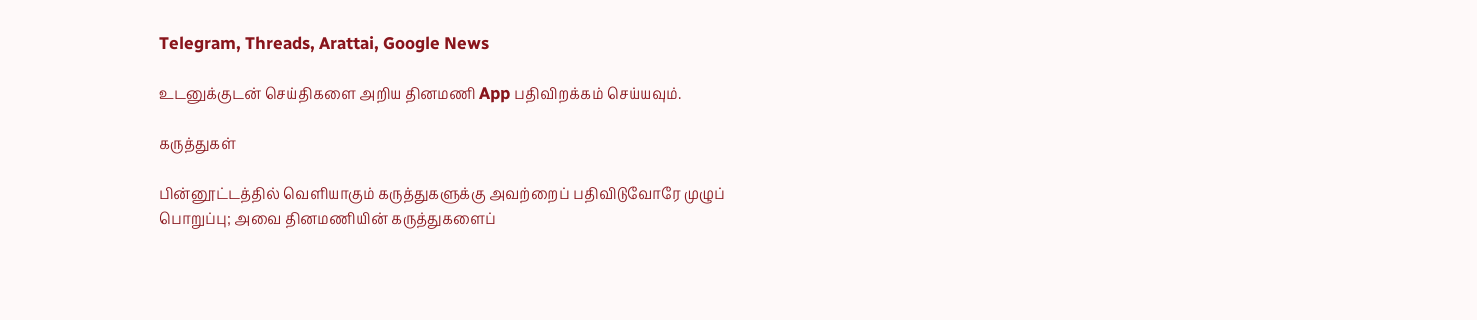Telegram, Threads, Arattai, Google News

உடனுக்குடன் செய்திகளை அறிய தினமணி App பதிவிறக்கம் செய்யவும்.

கருத்துகள்

பின்னூட்டத்தில் வெளியாகும் கருத்துகளுக்கு அவற்றைப் பதிவிடுவோரே முழுப் பொறுப்பு; அவை தினமணியின் கருத்துகளைப்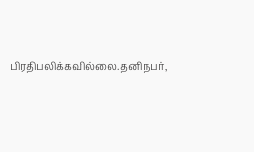பிரதிபலிக்கவில்லை.தனிநபர்,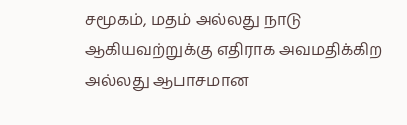சமூகம், மதம் அல்லது நாடு ஆகியவற்றுக்கு எதிராக அவமதிக்கிற அல்லது ஆபாசமான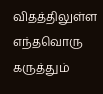விதத்திலுள்ள எந்தவொரு கருத்தும்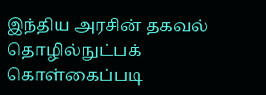இந்திய அரசின் தகவல் தொழில்நுட்பக் கொள்கைப்படி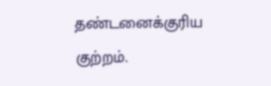தண்டனைக்குரிய குற்றம்.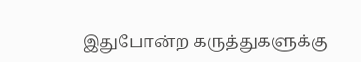இதுபோன்ற கருத்துகளுக்கு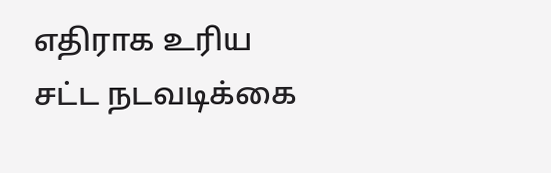எதிராக உரிய சட்ட நடவடிக்கை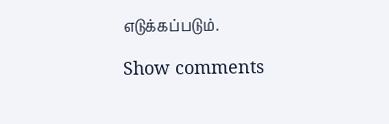எடுக்கப்படும்.

Show comments